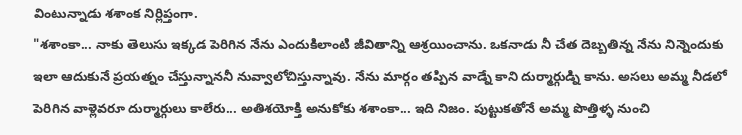వింటున్నాడు శశాంక నిర్లిప్తంగా.
"శశాంకా... నాకు తెలుసు ఇక్కడ పెరిగిన నేను ఎందుకిలాంటి జీవితాన్ని ఆశ్రయించాను. ఒకనాడు నీ చేత దెబ్బతిన్న నేను నిన్నెందుకు ఇలా ఆదుకునే ప్రయత్నం చేస్తున్నాననీ నువ్వాలోచిస్తున్నావు. నేను మార్గం తప్పిన వాడ్నే కాని దుర్మార్గుడ్ని కాను. అసలు అమ్మ నీడలో పెరిగిన వాళ్లెవరూ దుర్మార్గులు కాలేరు... అతిశయోక్తి అనుకోకు శశాంకా... ఇది నిజం. పుట్టుకతోనే అమ్మ పొత్తిళ్ళ నుంచి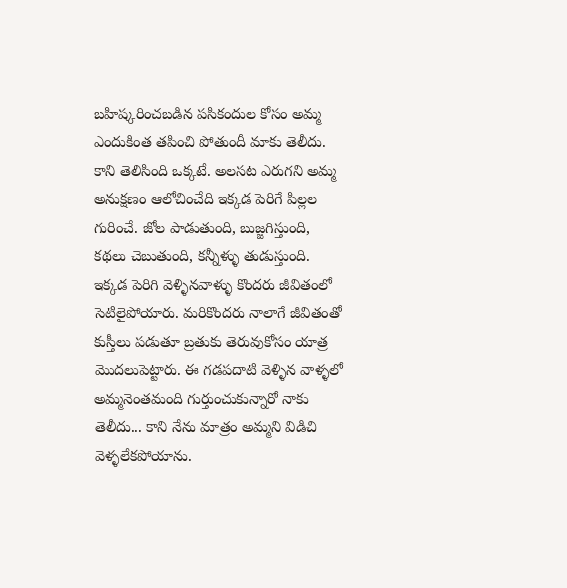బహిష్కరించబడిన పసికందుల కోసం అమ్మ ఎందుకింత తపించి పోతుందీ మాకు తెలీదు. కాని తెలిసింది ఒక్కటే. అలసట ఎరుగని అమ్మ అనుక్షణం ఆలోచించేది ఇక్కడ పెరిగే పిల్లల గురించే. జోల పాడుతుంది, బుజ్జగిస్తుంది, కథలు చెబుతుంది, కన్నీళ్ళు తుడుస్తుంది. ఇక్కడ పెరిగి వెళ్ళినవాళ్ళు కొందరు జీవితంలో సెటిలైపోయారు. మరికొందరు నాలాగే జీవితంతో కుస్తీలు పడుతూ బ్రతుకు తెరువుకోసం యాత్ర మొదలుపెట్టారు. ఈ గడపదాటి వెళ్ళిన వాళ్ళలో అమ్మనెంతమంది గుర్తుంచుకున్నారో నాకు తెలీదు... కాని నేను మాత్రం అమ్మని విడిచి వెళ్ళలేకపోయాను.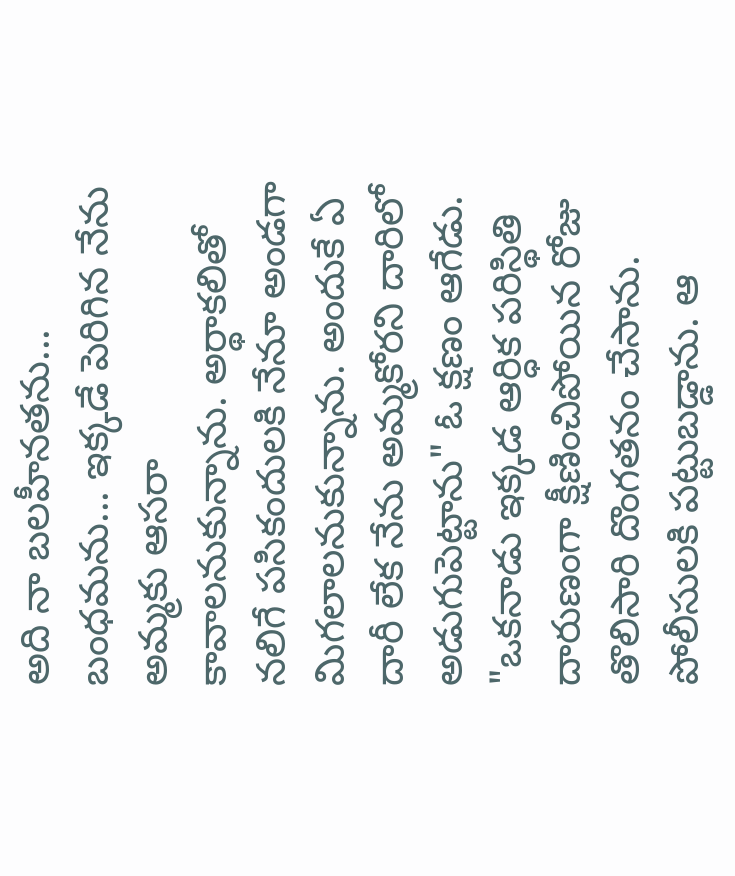అది నా బలహీనతను... బంధమను... ఇక్కడే పెరిగిన నేను అమ్మకు ఆసరా కావాలనుకున్నాను. అర్థాకలితో నలిగే పసికందులకి నేనూ అండగా మిగలాలనుకున్నాను. అందుకే ఏ దారీ లేక నేను అమ్మకోరని దారిలో అడుగుపెట్టాను" ఓ క్షణం ఆగేడు. "ఒకనాడు ఇక్కడ ఆర్ధిక పరిస్థితి దారుణంగా క్షీణించిపోయిన రోజు తొలిసారి దొంగతనం చేసాను. పోలీసులకి పట్టుబడ్డాను. ఆ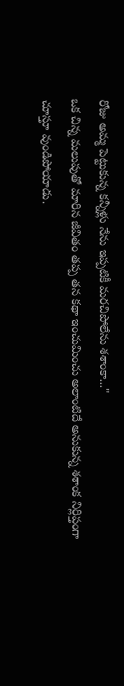రోజు అమ్మ పెట్టుకున్న కన్నీళ్లు నేను ఇప్పటికీ మరచిపోలేను శశాంకా..."
ఒక చిన్న మలుపుతో మారిన జీవితం తప్ప తన కథా ఇంచుమించు అలాంటిదే అనుకున్న శశాంక నిర్లిప్తంగా చూస్తూ వుండిపోయాడు.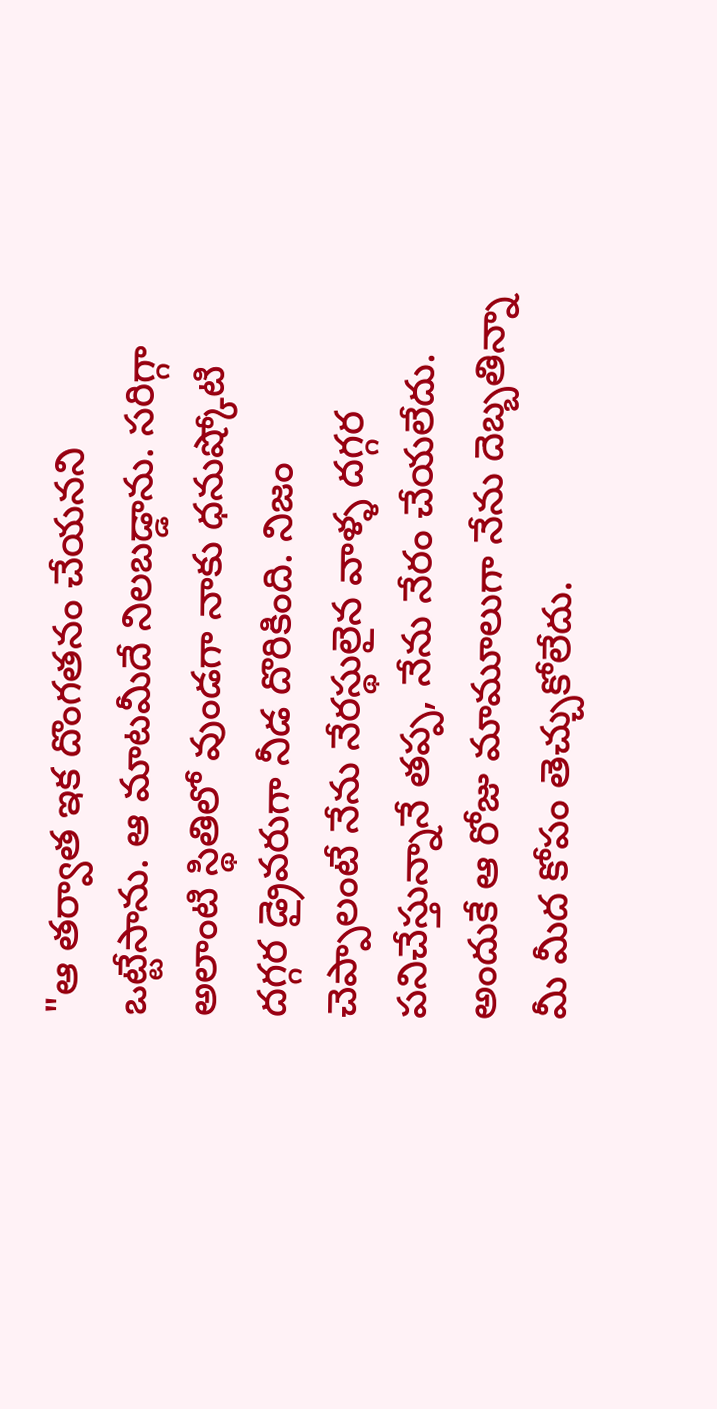"ఆ తర్వాత ఇక దొంగతనం చేయనని ఒట్టేసాను. ఆ మాటమీదే నిలబడ్డాను. సరిగ్గా అలాంటి స్థితిలో వుండగా నాకు ధనుష్కోటి దగ్గర డ్రైవరుగా నీడ దొరికింది. నిజం చెప్పాలంటే నేను నేరస్థులైన వాళ్ళ దగ్గర పనిచేస్తున్నానే తప్ప, నేను నేరం చేయలేదు. అందుకే ఆ రోజు మామూలుగా నేను దెబ్బతిన్నా మీ మీద కోపం తెచ్చుకోలేదు.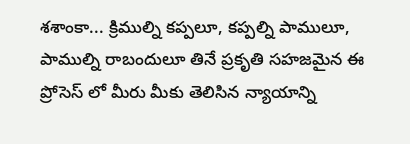శశాంకా... క్రిముల్ని కప్పలూ, కప్పల్ని పాములూ, పాముల్ని రాబందులూ తినే ప్రకృతి సహజమైన ఈ ప్రోసెస్ లో మీరు మీకు తెలిసిన న్యాయాన్ని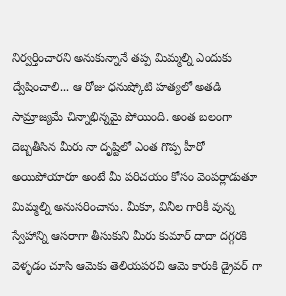నిర్వర్తించారని అనుకున్నానే తప్ప మిమ్మల్ని ఎందుకు ద్వేషించాలి... ఆ రోజు ధనుష్కోటి హత్యలో అతడి సామ్రాజ్యమే చిన్నాభిన్నమై పోయింది. అంత బలంగా దెబ్బతీసిన మీరు నా దృష్టిలో ఎంత గొప్ప హీరో అయిపోయారూ అంటే మీ పరిచయం కోసం వెంపర్లాడుతూ మిమ్మల్ని అనుసరించాను. మీకూ, వినీల గారికీ వున్న స్వేహాన్ని ఆసరాగా తీసుకుని మీరు కుమార్ దాదా దగ్గరకి వెళ్ళడం చూసి ఆమెకు తెలియపరచి ఆమె కారుకి డ్రైవర్ గా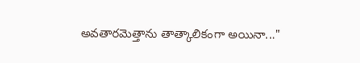అవతారమెత్తాను తాత్కాలికంగా అయినా..."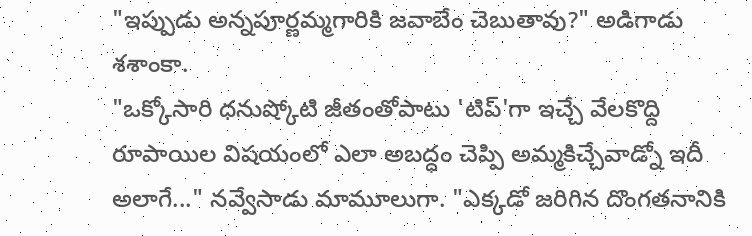"ఇప్పుడు అన్నపూర్ణమ్మగారికి జవాబేం చెబుతావు?" అడిగాడు శశాంకా.
"ఒక్కోసారి ధనుష్కోటి జీతంతోపాటు 'టిప్'గా ఇచ్చే వేలకొద్ది రూపాయిల విషయంలో ఎలా అబద్ధం చెప్పి అమ్మకిచ్చేవాడ్నో ఇదీ అలాగే..." నవ్వేసాడు మామూలుగా. "ఎక్కడో జరిగిన దొంగతనానికి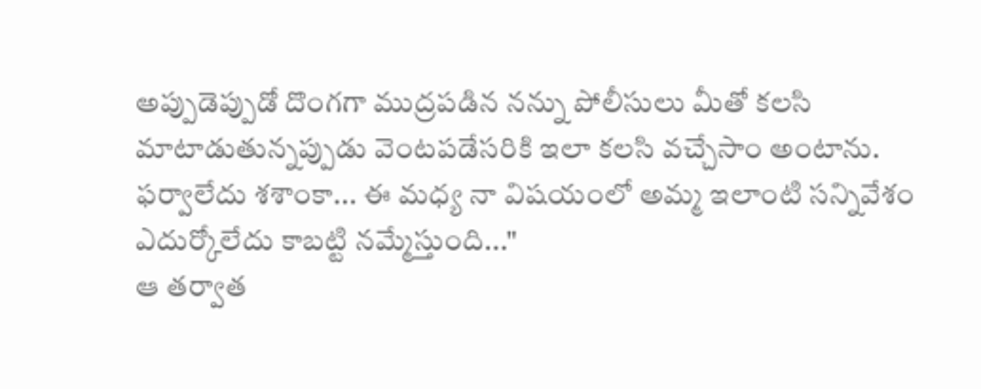అప్పుడెప్పుడో దొంగగా ముద్రపడిన నన్ను పోలీసులు మీతో కలసి మాటాడుతున్నప్పుడు వెంటపడేసరికి ఇలా కలసి వచ్చేసాం అంటాను. ఫర్వాలేదు శశాంకా... ఈ మధ్య నా విషయంలో అమ్మ ఇలాంటి సన్నివేశం ఎదుర్కోలేదు కాబట్టి నమ్మేస్తుంది..."
ఆ తర్వాత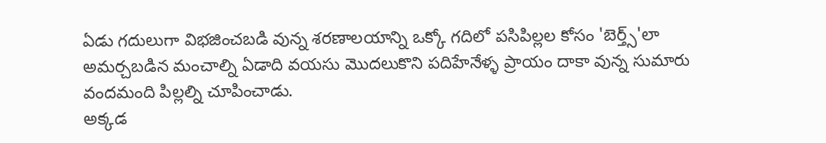ఏడు గదులుగా విభజించబడి వున్న శరణాలయాన్ని ఒక్కో గదిలో పసిపిల్లల కోసం 'బెర్త్స్'లా అమర్చబడిన మంచాల్ని ఏడాది వయసు మొదలుకొని పదిహేనేళ్ళ ప్రాయం దాకా వున్న సుమారు వందమంది పిల్లల్ని చూపించాడు.
అక్కడ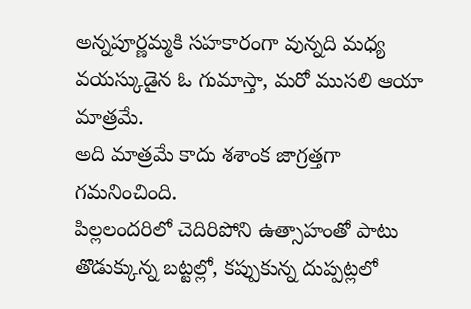అన్నపూర్ణమ్మకి సహకారంగా వున్నది మధ్య వయస్కుడైన ఓ గుమాస్తా, మరో ముసలి ఆయా మాత్రమే.
అది మాత్రమే కాదు శశాంక జాగ్రత్తగా గమనించింది.
పిల్లలందరిలో చెదిరిపోని ఉత్సాహంతో పాటు తొడుక్కున్న బట్టల్లో, కప్పుకున్న దుప్పట్లలో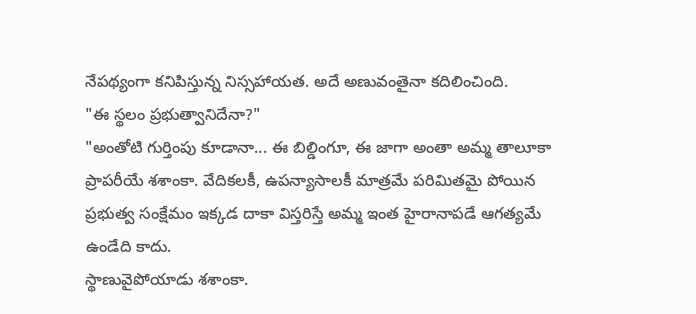నేపథ్యంగా కనిపిస్తున్న నిస్సహాయత. అదే అణువంతైనా కదిలించింది.
"ఈ స్థలం ప్రభుత్వానిదేనా?"
"అంతోటి గుర్తింపు కూడానా... ఈ బిల్డింగూ, ఈ జాగా అంతా అమ్మ తాలూకా ప్రాపరీయే శశాంకా. వేదికలకీ, ఉపన్యాసాలకీ మాత్రమే పరిమితమై పోయిన ప్రభుత్వ సంక్షేమం ఇక్కడ దాకా విస్తరిస్తే అమ్మ ఇంత హైరానాపడే ఆగత్యమే ఉండేది కాదు.
స్థాణువైపోయాడు శశాంకా.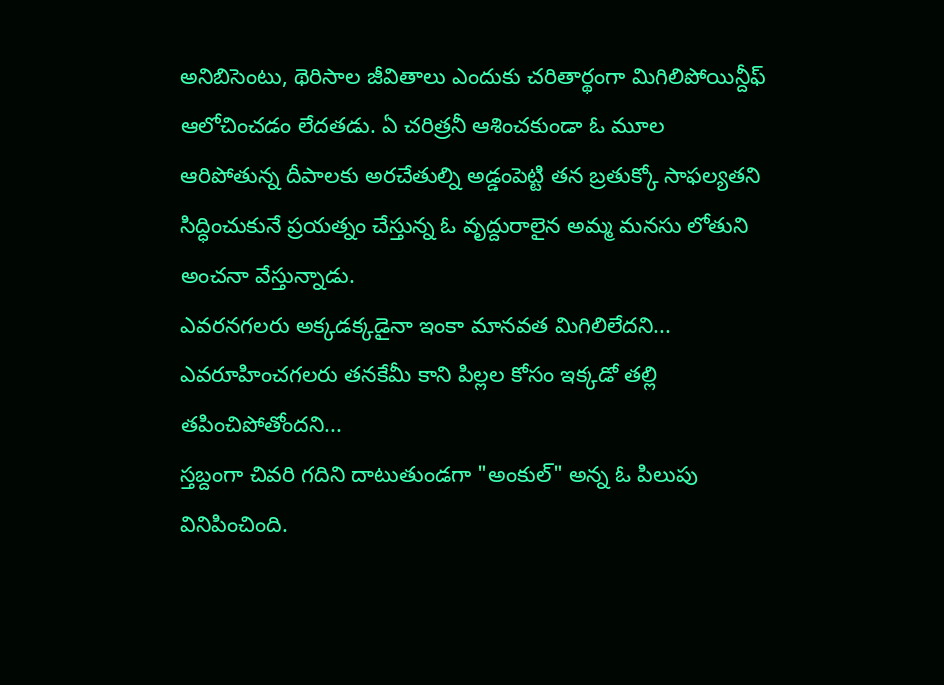అనిబిసెంటు, థెరిసాల జీవితాలు ఎందుకు చరితార్థంగా మిగిలిపోయిన్దీఫ్ ఆలోచించడం లేదతడు. ఏ చరిత్రనీ ఆశించకుండా ఓ మూల ఆరిపోతున్న దీపాలకు అరచేతుల్ని అడ్డంపెట్టి తన బ్రతుక్కో సాఫల్యతని సిద్ధించుకునే ప్రయత్నం చేస్తున్న ఓ వృద్దురాలైన అమ్మ మనసు లోతుని అంచనా వేస్తున్నాడు.
ఎవరనగలరు అక్కడక్కడైనా ఇంకా మానవత మిగిలిలేదని... ఎవరూహించగలరు తనకేమీ కాని పిల్లల కోసం ఇక్కడో తల్లి తపించిపోతోందని...
స్తబ్దంగా చివరి గదిని దాటుతుండగా "అంకుల్" అన్న ఓ పిలుపు వినిపించింది.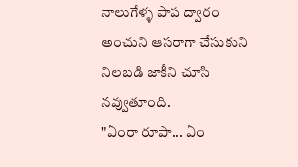నాలుగేళ్ళ పాప ద్వారం అంచుని ఆసరాగా చేసుకుని నిలబడి జాకీని చూసి నవ్వుతూంది.
"ఏంరా రూపా... ఏం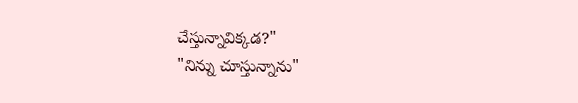చేస్తున్నావిక్కడ?"
"నిన్ను చూస్తున్నాను"